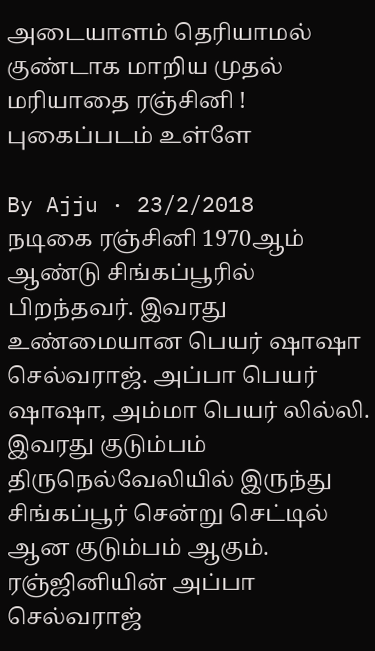அடையாளம் தெரியாமல் குண்டாக மாறிய முதல் மரியாதை ரஞ்சினி ! புகைப்படம் உள்ளே

By Ajju · 23/2/2018
நடிகை ரஞ்சினி 1970ஆம் ஆண்டு சிங்கப்பூரில் பிறந்தவர். இவரது உண்மையான பெயர் ஷாஷா செல்வராஜ். அப்பா பெயர் ஷாஷா, அம்மா பெயர் லில்லி. இவரது குடும்பம் திருநெல்வேலியில் இருந்து சிங்கப்பூர் சென்று செட்டில் ஆன குடும்பம் ஆகும். ரஞ்ஜினியின் அப்பா செல்வராஜ்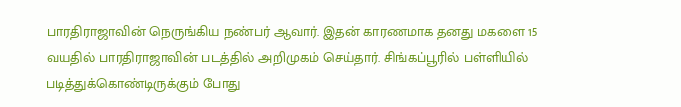பாரதிராஜாவின் நெருங்கிய நண்பர் ஆவார். இதன் காரணமாக தனது மகளை 15 வயதில் பாரதிராஜாவின் படத்தில் அறிமுகம் செய்தார். சிங்கப்பூரில் பள்ளியில் படித்துக்கொண்டிருக்கும் போது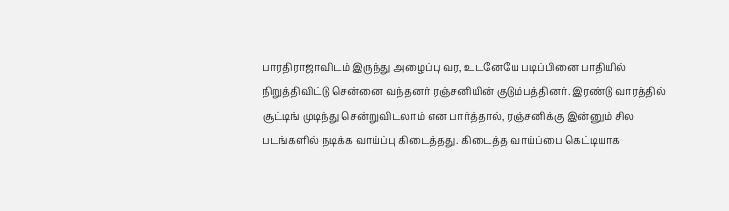பாரதிராஜாவிடம் இருந்து அழைப்பு வர, உடனேயே படிப்பினை பாதியில் நிறுத்திவிட்டு சென்னை வந்தனர் ரஞ்சனியின் குடும்பத்தினர். இரண்டு வாரத்தில் சூட்டிங் முடிந்து சென்றுவிடலாம் என பார்த்தால், ரஞ்சனிக்கு இன்னும் சில படங்களில் நடிக்க வாய்ப்பு கிடைத்தது. கிடைத்த வாய்ப்பை கெட்டியாக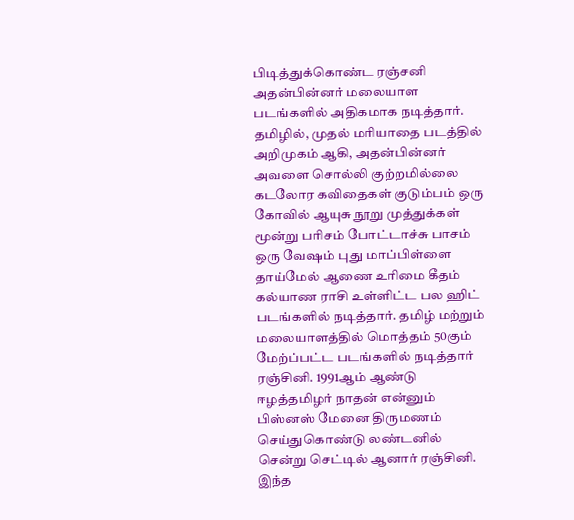பிடித்துக்கொண்ட ரஞ்சனி அதன்பின்னர் மலையாள படங்களில் அதிகமாக நடித்தார். தமிழில், முதல் மரியாதை படத்தில் அறிமுகம் ஆகி, அதன்பின்னர் அவளை சொல்லி குற்றமில்லை கடலோர கவிதைகள் குடும்பம் ஒரு கோவில் ஆயுசு நூறு முத்துக்கள் மூன்று பரிசம் போட்டாச்சு பாசம் ஒரு வேஷம் புது மாப்பிள்ளை தாய்மேல் ஆணை உரிமை கீதம் கல்யாண ராசி உள்ளிட்ட பல ஹிட் படங்களில் நடித்தார். தமிழ் மற்றும் மலையாளத்தில் மொத்தம் 50கும் மேற்ப்பட்ட படங்களில் நடித்தார் ரஞ்சினி. 1991ஆம் ஆண்டு ஈழத்தமிழர் நாதன் என்னும் பிஸ்னஸ் மேனை திருமணம் செய்துகொண்டு லண்டனில் சென்று செட்டில் ஆனார் ரஞ்சினி. இந்த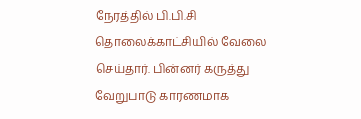நேரத்தில் பி.பி.சி தொலைக்காட்சியில் வேலை செய்தார். பின்னர் கருத்து வேறுபாடு காரணமாக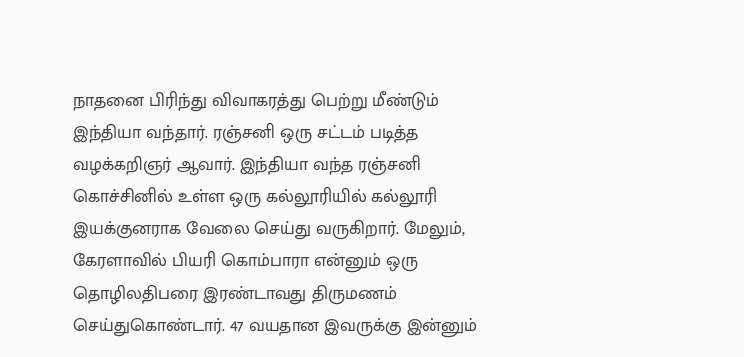நாதனை பிரிந்து விவாகரத்து பெற்று மீண்டும் இந்தியா வந்தார். ரஞ்சனி ஒரு சட்டம் படித்த வழக்கறிஞர் ஆவார். இந்தியா வந்த ரஞ்சனி கொச்சினில் உள்ள ஒரு கல்லூரியில் கல்லூரி இயக்குனராக வேலை செய்து வருகிறார். மேலும், கேரளாவில் பியரி கொம்பாரா என்னும் ஒரு தொழிலதிபரை இரண்டாவது திருமணம் செய்துகொண்டார். 47 வயதான இவருக்கு இன்னும்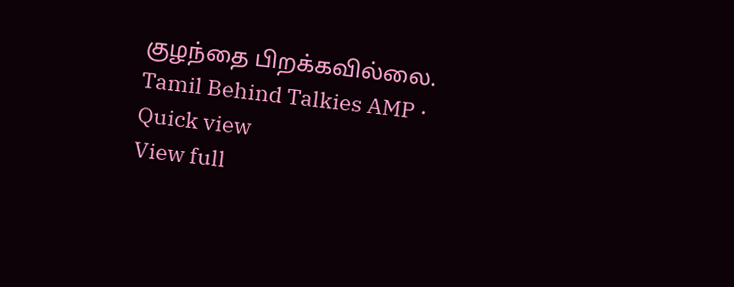குழந்தை பிறக்கவில்லை.
Tamil Behind Talkies AMP · Quick view
View full